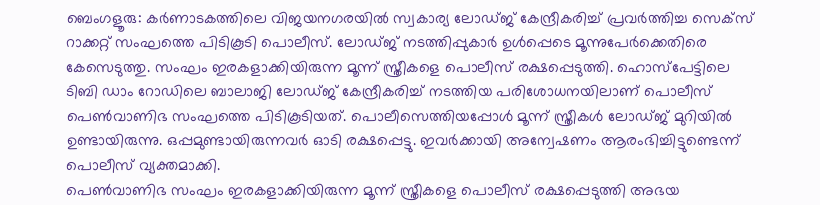ബെംഗളൂരു: കർണാടകത്തിലെ വിജയനഗരയിൽ സ്വകാര്യ ലോഡ്ജ് കേന്ദ്രീകരിച്ച് പ്രവർത്തിച്ച സെക്സ് റാക്കറ്റ് സംഘത്തെ പിടികൂടി പൊലീസ്. ലോഡ്ജ് നടത്തിപ്പുകാർ ഉൾപ്പെടെ മൂന്നുപേർക്കെതിരെ കേസെടുത്തു. സംഘം ഇരകളാക്കിയിരുന്ന മൂന്ന് സ്ത്രീകളെ പൊലീസ് രക്ഷപ്പെടുത്തി. ഹൊസ്പേട്ടിലെ ടിബി ഡാം റോഡിലെ ബാലാജി ലോഡ്ജ് കേന്ദ്രീകരിച്ച് നടത്തിയ പരിശോധനയിലാണ് പൊലീസ് പെൺവാണിഭ സംഘത്തെ പിടികൂടിയത്. പൊലീസെത്തിയപ്പോൾ മൂന്ന് സ്ത്രീകൾ ലോഡ്ജ് മുറിയിൽ ഉണ്ടായിരുന്നു. ഒപ്പമുണ്ടായിരുന്നവർ ഓടി രക്ഷപ്പെട്ടു. ഇവർക്കായി അന്വേഷണം ആരംഭിച്ചിട്ടുണ്ടെന്ന് പൊലീസ് വ്യക്തമാക്കി.
പെൺവാണിഭ സംഘം ഇരകളാക്കിയിരുന്ന മൂന്ന് സ്ത്രീകളെ പൊലീസ് രക്ഷപ്പെടുത്തി അഭയ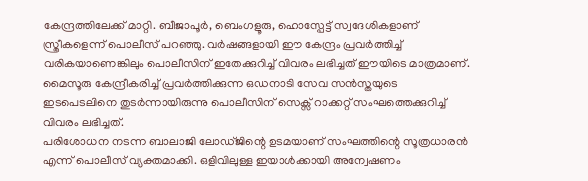കേന്ദ്രത്തിലേക്ക് മാറ്റി. ബീജാപൂർ, ബെംഗളൂരു, ഹൊസ്പേട്ട് സ്വദേശികളാണ് സ്ത്രീകളെന്ന് പൊലീസ് പറഞ്ഞു. വർഷങ്ങളായി ഈ കേന്ദ്രം പ്രവർത്തിച്ച് വരികയാണെങ്കിലും പൊലീസിന് ഇതേക്കുറിച്ച് വിവരം ലഭിച്ചത് ഈയിടെ മാത്രമാണ്. മൈസൂരു കേന്ദ്രീകരിച്ച് പ്രവർത്തിക്കുന്ന ഒഡനാടി സേവ സൻസ്തയുടെ ഇടപെടലിനെ തുടർന്നായിരുന്നു പൊലീസിന് സെക്സ് റാക്കറ്റ് സംഘത്തെക്കുറിച്ച് വിവരം ലഭിച്ചത്.
പരിശോധന നടന്ന ബാലാജി ലോഡ്ജിന്റെ ഉടമയാണ് സംഘത്തിന്റെ സൂത്രധാരൻ എന്ന് പൊലീസ് വ്യക്തമാക്കി. ഒളിവിലുള്ള ഇയാൾക്കായി അന്വേഷണം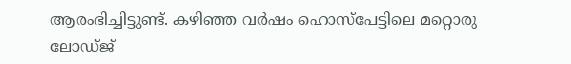ആരംഭിച്ചിട്ടുണ്ട്. കഴിഞ്ഞ വർഷം ഹൊസ്പേട്ടിലെ മറ്റൊരു ലോഡ്ജ്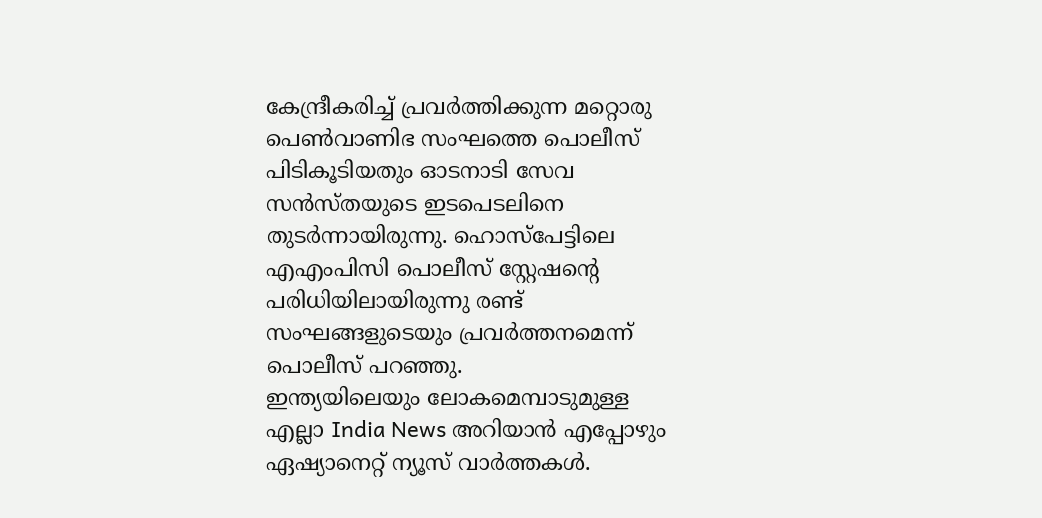കേന്ദ്രീകരിച്ച് പ്രവർത്തിക്കുന്ന മറ്റൊരു പെൺവാണിഭ സംഘത്തെ പൊലീസ് പിടികൂടിയതും ഓടനാടി സേവ സൻസ്തയുടെ ഇടപെടലിനെ തുടർന്നായിരുന്നു. ഹൊസ്പേട്ടിലെ എഎംപിസി പൊലീസ് സ്റ്റേഷന്റെ പരിധിയിലായിരുന്നു രണ്ട് സംഘങ്ങളുടെയും പ്രവർത്തനമെന്ന് പൊലീസ് പറഞ്ഞു.
ഇന്ത്യയിലെയും ലോകമെമ്പാടുമുള്ള എല്ലാ India News അറിയാൻ എപ്പോഴും ഏഷ്യാനെറ്റ് ന്യൂസ് വാർത്തകൾ.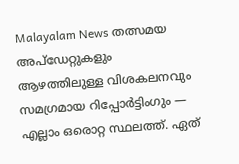Malayalam News തത്സമയ അപ്ഡേറ്റുകളും ആഴത്തിലുള്ള വിശകലനവും സമഗ്രമായ റിപ്പോർട്ടിംഗും — എല്ലാം ഒരൊറ്റ സ്ഥലത്ത്. ഏത്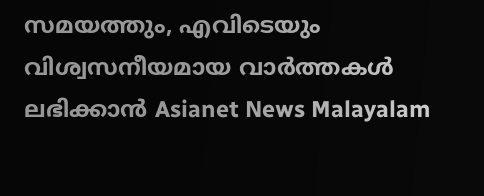സമയത്തും, എവിടെയും വിശ്വസനീയമായ വാർത്തകൾ ലഭിക്കാൻ Asianet News Malayalam